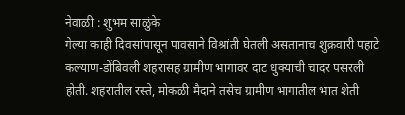नेवाळी : शुभम साळुंके
गेल्या काही दिवसांपासून पावसाने विश्रांती घेतली असतानाच शुक्रवारी पहाटे कल्याण-डोंबिवली शहरासह ग्रामीण भागावर दाट धुक्याची चादर पसरली होती. शहरातील रस्ते, मोकळी मैदाने तसेच ग्रामीण भागातील भात शेती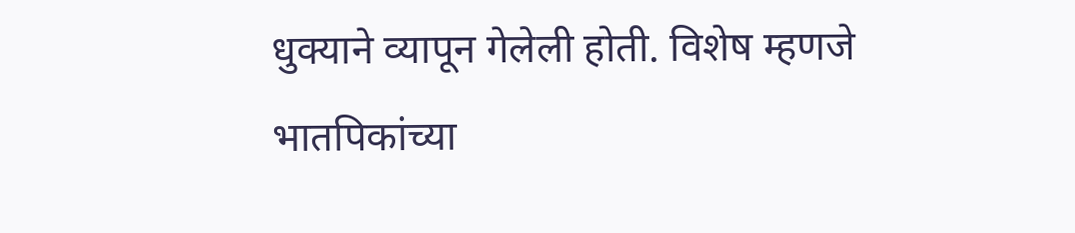धुक्याने व्यापून गेलेली होती. विशेष म्हणजे भातपिकांच्या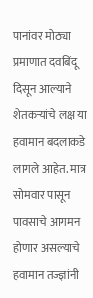पानांवर मोठ्या प्रमाणात दवबिंदू दिसून आल्याने शेतकऱ्यांचे लक्ष या हवामान बदलाकडे लागले आहेत. मात्र सोमवार पासून पावसाचे आगमन होणार असल्याचे हवामान तज्ज्ञांनी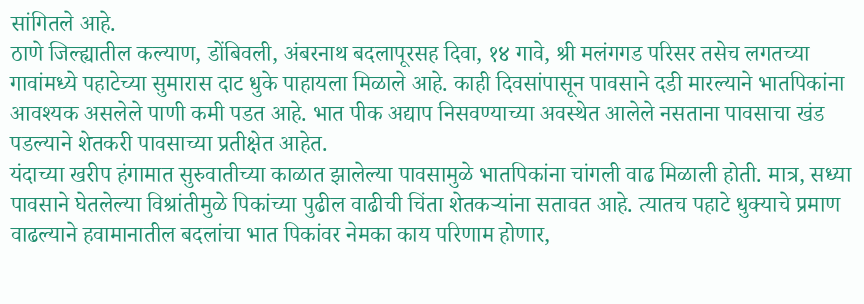सांगितले आहे.
ठाणे जिल्ह्यातील कल्याण, डोंबिवली, अंबरनाथ बदलापूरसह दिवा, १४ गावे, श्री मलंगगड परिसर तसेच लगतच्या गावांमध्ये पहाटेच्या सुमारास दाट धुके पाहायला मिळाले आहे. काही दिवसांपासून पावसाने दडी मारल्याने भातपिकांना आवश्यक असलेले पाणी कमी पडत आहे. भात पीक अद्याप निसवण्याच्या अवस्थेत आलेले नसताना पावसाचा खंड पडल्याने शेतकरी पावसाच्या प्रतीक्षेत आहेत.
यंदाच्या खरीप हंगामात सुरुवातीच्या काळात झालेल्या पावसामुळे भातपिकांना चांगली वाढ मिळाली होती. मात्र, सध्या पावसाने घेतलेल्या विश्रांतीमुळे पिकांच्या पुढील वाढीची चिंता शेतकऱ्यांना सतावत आहे. त्यातच पहाटे धुक्याचे प्रमाण वाढल्याने हवामानातील बदलांचा भात पिकांवर नेमका काय परिणाम होणार,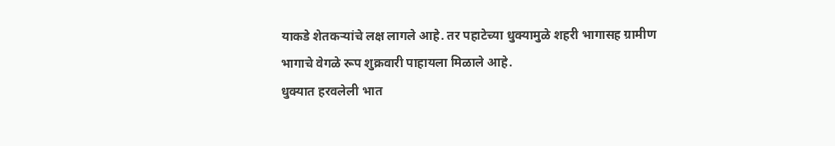याकडे शेतकऱ्यांचे लक्ष लागले आहे. तर पहाटेच्या धुक्यामुळे शहरी भागासह ग्रामीण भागाचे वेगळे रूप शुक्रवारी पाहायला मिळाले आहे.
धुक्यात हरवलेली भात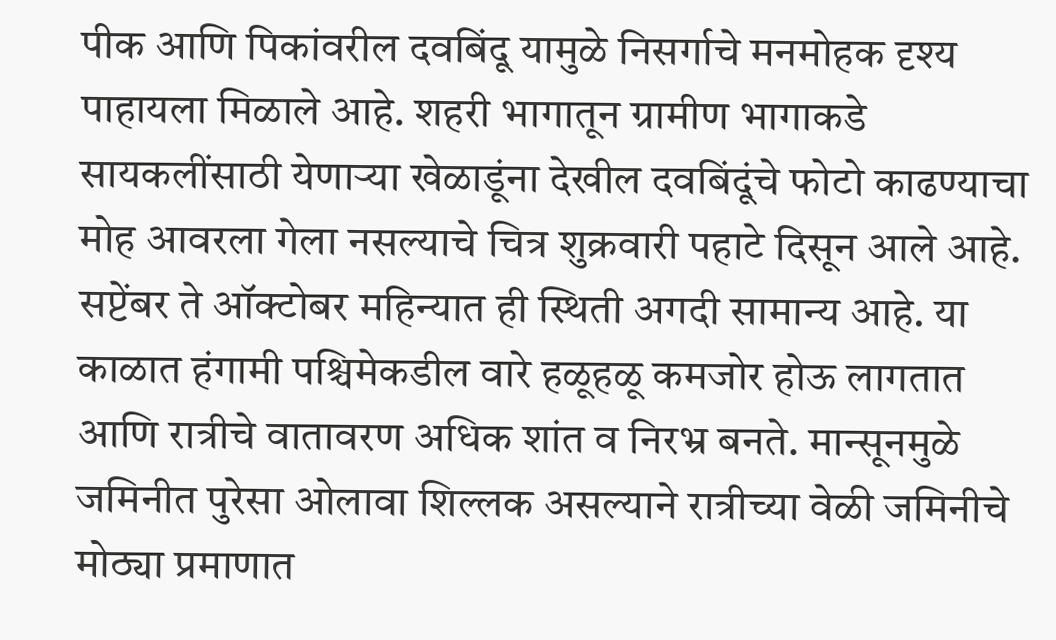पीक आणि पिकांवरील दवबिंदू यामुळे निसर्गाचे मनमोहक दृश्य पाहायला मिळाले आहे. शहरी भागातून ग्रामीण भागाकडे सायकलींसाठी येणाऱ्या खेळाडूंना देखील दवबिंदूंचे फोटो काढण्याचा मोह आवरला गेला नसल्याचे चित्र शुक्रवारी पहाटे दिसून आले आहे.
सप्टेंबर ते ऑक्टोबर महिन्यात ही स्थिती अगदी सामान्य आहे. या काळात हंगामी पश्चिमेकडील वारे हळूहळू कमजोर होऊ लागतात आणि रात्रीचे वातावरण अधिक शांत व निरभ्र बनते. मान्सूनमुळे जमिनीत पुरेसा ओलावा शिल्लक असल्याने रात्रीच्या वेळी जमिनीचे मोठ्या प्रमाणात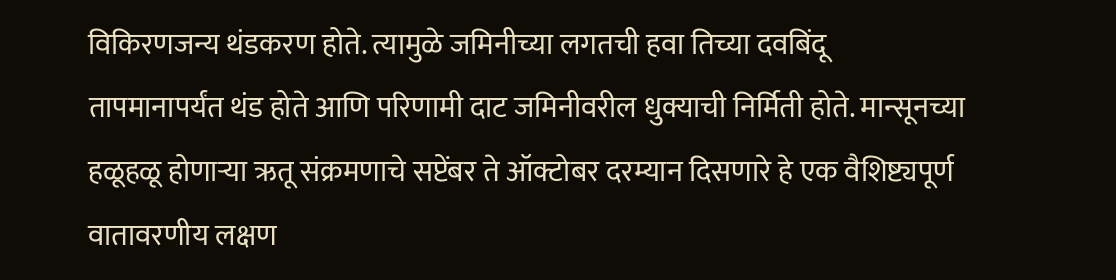विकिरणजन्य थंडकरण होते. त्यामुळे जमिनीच्या लगतची हवा तिच्या दवबिंदू तापमानापर्यंत थंड होते आणि परिणामी दाट जमिनीवरील धुक्याची निर्मिती होते. मान्सूनच्या हळूहळू होणाऱ्या ऋतू संक्रमणाचे सप्टेंबर ते ऑक्टोबर दरम्यान दिसणारे हे एक वैशिष्ट्यपूर्ण वातावरणीय लक्षण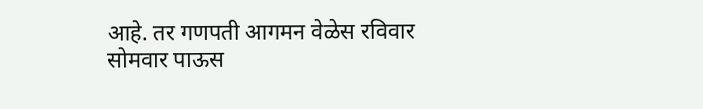आहे. तर गणपती आगमन वेळेस रविवार सोमवार पाऊस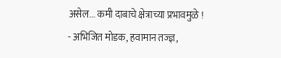असेल... कमी दाबाचे क्षेत्राच्या प्रभावमुळे !
- अभिजित मोडक, हवामान तज्ज्ञ,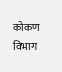कोकण विभाग